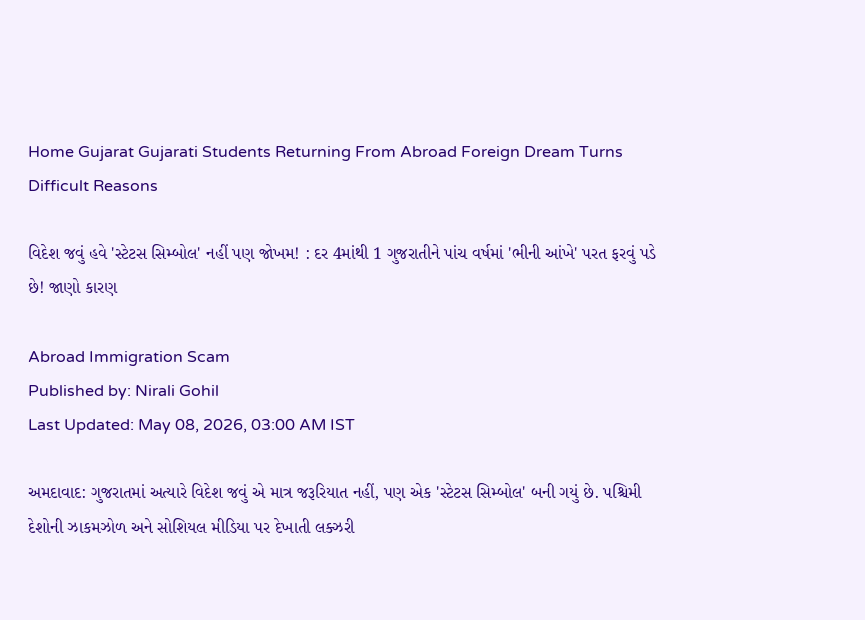Home Gujarat Gujarati Students Returning From Abroad Foreign Dream Turns Difficult Reasons

વિદેશ જવું હવે 'સ્ટેટસ સિમ્બોલ' નહીં પણ જોખમ! : દર 4માંથી 1 ગુજરાતીને પાંચ વર્ષમાં 'ભીની આંખે' પરત ફરવું પડે છે! જાણો કારણ

Abroad Immigration Scam
Published by: Nirali Gohil
Last Updated: May 08, 2026, 03:00 AM IST

અમદાવાદ: ગુજરાતમાં અત્યારે વિદેશ જવું એ માત્ર જરૂરિયાત નહીં, પણ એક 'સ્ટેટસ સિમ્બોલ' બની ગયું છે. પશ્ચિમી દેશોની ઝાકમઝોળ અને સોશિયલ મીડિયા પર દેખાતી લક્ઝરી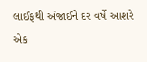લાઈફથી અંજાઈને દર વર્ષે આશરે એક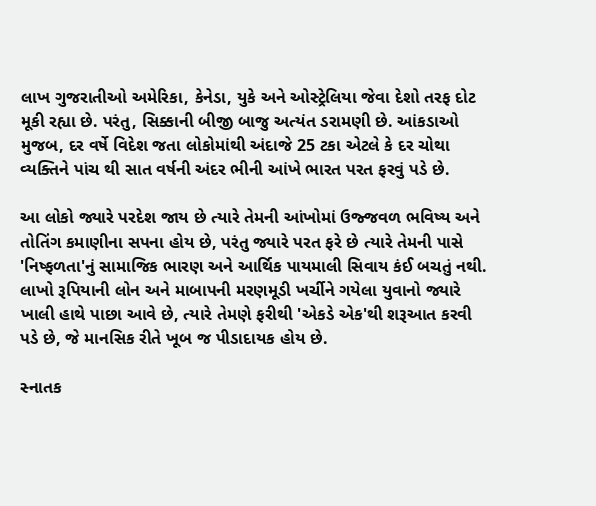લાખ ગુજરાતીઓ અમેરિકા, કેનેડા, યુકે અને ઓસ્ટ્રેલિયા જેવા દેશો તરફ દોટ મૂકી રહ્યા છે. પરંતુ, સિક્કાની બીજી બાજુ અત્યંત ડરામણી છે. આંકડાઓ મુજબ, દર વર્ષે વિદેશ જતા લોકોમાંથી અંદાજે 25 ટકા એટલે કે દર ચોથા વ્યક્તિને પાંચ થી સાત વર્ષની અંદર ભીની આંખે ભારત પરત ફરવું પડે છે.

આ લોકો જ્યારે પરદેશ જાય છે ત્યારે તેમની આંખોમાં ઉજ્જવળ ભવિષ્ય અને તોતિંગ કમાણીના સપના હોય છે, પરંતુ જ્યારે પરત ફરે છે ત્યારે તેમની પાસે 'નિષ્ફળતા'નું સામાજિક ભારણ અને આર્થિક પાયમાલી સિવાય કંઈ બચતું નથી. લાખો રૂપિયાની લોન અને માબાપની મરણમૂડી ખર્ચીને ગયેલા યુવાનો જ્યારે ખાલી હાથે પાછા આવે છે, ત્યારે તેમણે ફરીથી 'એકડે એક'થી શરૂઆત કરવી પડે છે, જે માનસિક રીતે ખૂબ જ પીડાદાયક હોય છે.

સ્નાતક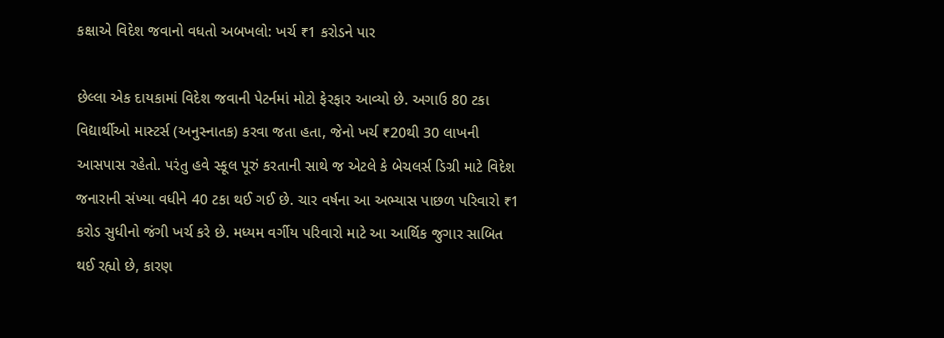કક્ષાએ વિદેશ જવાનો વધતો અબખલો: ખર્ચ ₹1 કરોડને પાર

છેલ્લા એક દાયકામાં વિદેશ જવાની પેટર્નમાં મોટો ફેરફાર આવ્યો છે. અગાઉ 80 ટકા વિદ્યાર્થીઓ માસ્ટર્સ (અનુસ્નાતક) કરવા જતા હતા, જેનો ખર્ચ ₹20થી 30 લાખની આસપાસ રહેતો. પરંતુ હવે સ્કૂલ પૂરું કરતાની સાથે જ એટલે કે બેચલર્સ ડિગ્રી માટે વિદેશ જનારાની સંખ્યા વધીને 40 ટકા થઈ ગઈ છે. ચાર વર્ષના આ અભ્યાસ પાછળ પરિવારો ₹1 કરોડ સુધીનો જંગી ખર્ચ કરે છે. મધ્યમ વર્ગીય પરિવારો માટે આ આર્થિક જુગાર સાબિત થઈ રહ્યો છે, કારણ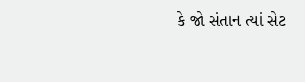કે જો સંતાન ત્યાં સેટ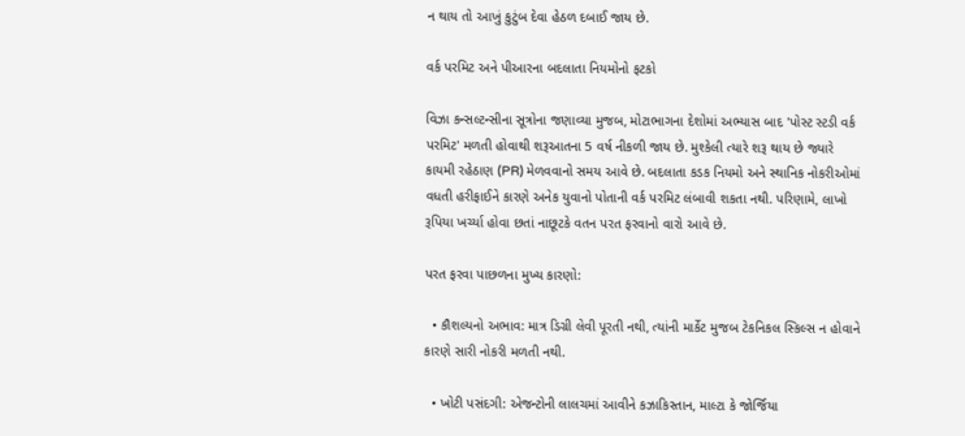ન થાય તો આખું કુટુંબ દેવા હેઠળ દબાઈ જાય છે.

વર્ક પરમિટ અને પીઆરના બદલાતા નિયમોનો ફટકો

વિઝા કન્સલ્ટન્સીના સૂત્રોના જણાવ્યા મુજબ, મોટાભાગના દેશોમાં અભ્યાસ બાદ 'પોસ્ટ સ્ટડી વર્ક પરમિટ' મળતી હોવાથી શરૂઆતના 5 વર્ષ નીકળી જાય છે. મુશ્કેલી ત્યારે શરૂ થાય છે જ્યારે કાયમી રહેઠાણ (PR) મેળવવાનો સમય આવે છે. બદલાતા કડક નિયમો અને સ્થાનિક નોકરીઓમાં વધતી હરીફાઈને કારણે અનેક યુવાનો પોતાની વર્ક પરમિટ લંબાવી શકતા નથી. પરિણામે, લાખો રૂપિયા ખર્ચ્યા હોવા છતાં નાછૂટકે વતન પરત ફરવાનો વારો આવે છે.

પરત ફરવા પાછળના મુખ્ય કારણો:

  • કૌશલ્યનો અભાવ: માત્ર ડિગ્રી લેવી પૂરતી નથી, ત્યાંની માર્કેટ મુજબ ટેકનિકલ સ્કિલ્સ ન હોવાને કારણે સારી નોકરી મળતી નથી.

  • ખોટી પસંદગી: એજન્ટોની લાલચમાં આવીને કઝાકિસ્તાન, માલ્ટા કે જોર્જિયા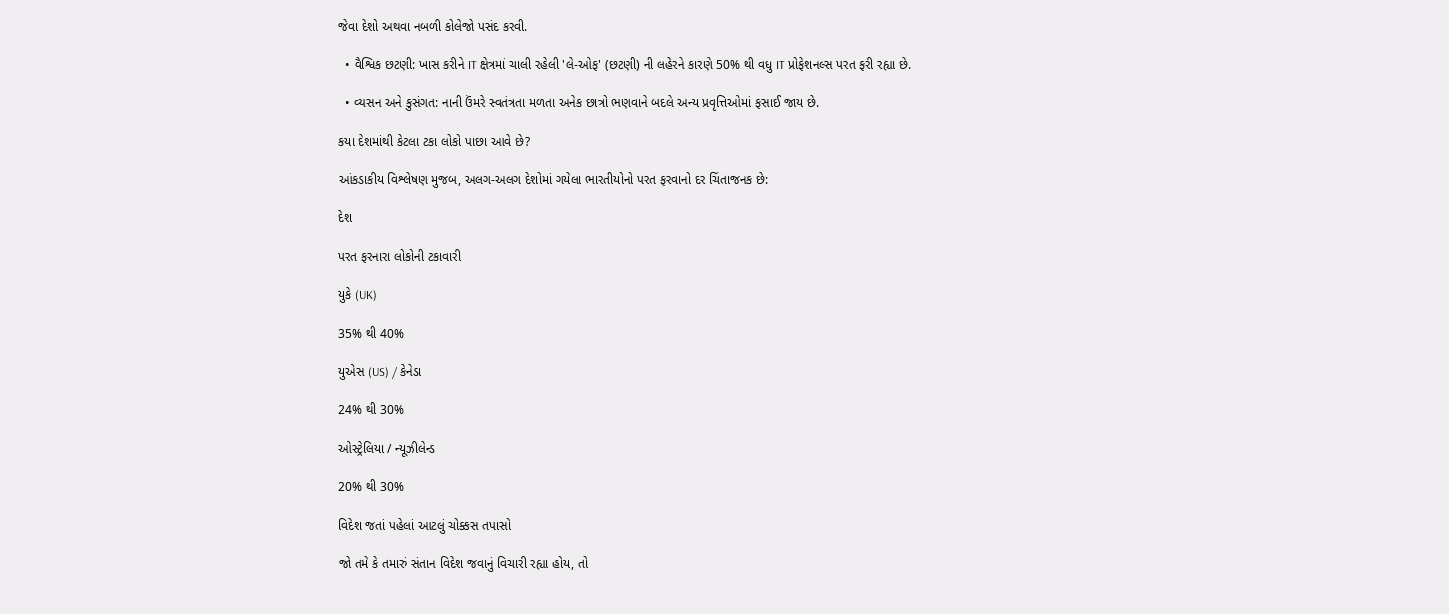જેવા દેશો અથવા નબળી કોલેજો પસંદ કરવી.

  • વૈશ્વિક છટણી: ખાસ કરીને IT ક્ષેત્રમાં ચાલી રહેલી 'લે-ઓફ' (છટણી) ની લહેરને કારણે 50% થી વધુ IT પ્રોફેશનલ્સ પરત ફરી રહ્યા છે.

  • વ્યસન અને કુસંગત: નાની ઉંમરે સ્વતંત્રતા મળતા અનેક છાત્રો ભણવાને બદલે અન્ય પ્રવૃત્તિઓમાં ફસાઈ જાય છે.

કયા દેશમાંથી કેટલા ટકા લોકો પાછા આવે છે?

આંકડાકીય વિશ્લેષણ મુજબ, અલગ-અલગ દેશોમાં ગયેલા ભારતીયોનો પરત ફરવાનો દર ચિંતાજનક છે:

દેશ

પરત ફરનારા લોકોની ટકાવારી

યુકે (UK)

35% થી 40%

યુએસ (US) / કેનેડા

24% થી 30%

ઓસ્ટ્રેલિયા / ન્યૂઝીલેન્ડ

20% થી 30%

વિદેશ જતાં પહેલાં આટલું ચોક્કસ તપાસો

જો તમે કે તમારું સંતાન વિદેશ જવાનું વિચારી રહ્યા હોય, તો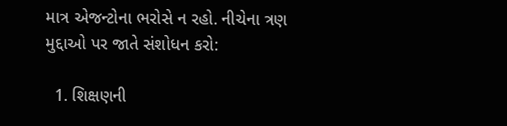માત્ર એજન્ટોના ભરોસે ન રહો. નીચેના ત્રણ મુદ્દાઓ પર જાતે સંશોધન કરો:

  1. શિક્ષણની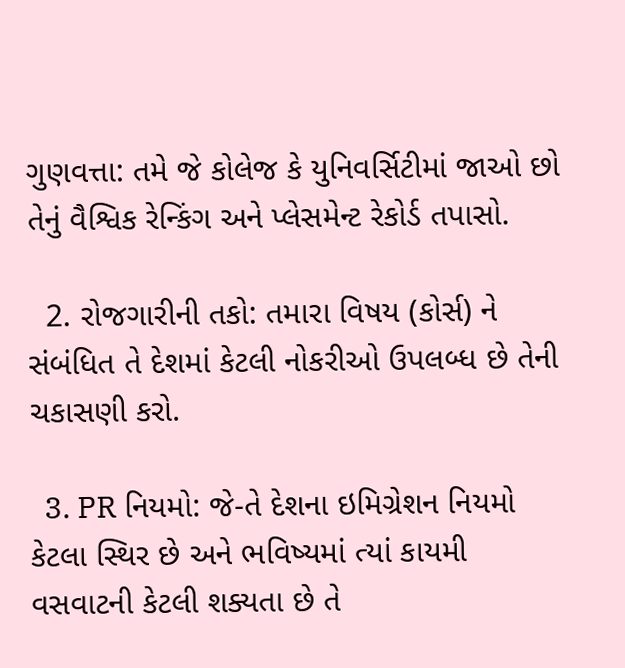ગુણવત્તા: તમે જે કોલેજ કે યુનિવર્સિટીમાં જાઓ છો તેનું વૈશ્વિક રેન્કિંગ અને પ્લેસમેન્ટ રેકોર્ડ તપાસો.

  2. રોજગારીની તકો: તમારા વિષય (કોર્સ) ને સંબંધિત તે દેશમાં કેટલી નોકરીઓ ઉપલબ્ધ છે તેની ચકાસણી કરો.

  3. PR નિયમો: જે-તે દેશના ઇમિગ્રેશન નિયમો કેટલા સ્થિર છે અને ભવિષ્યમાં ત્યાં કાયમી વસવાટની કેટલી શક્યતા છે તે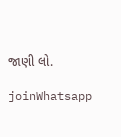જાણી લો.

joinWhatsapp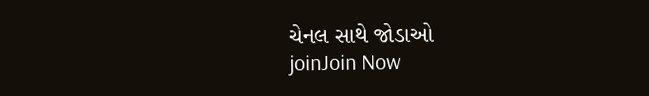ચેનલ સાથે જોડાઓ
joinJoin Now